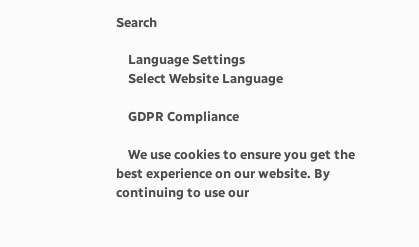Search

    Language Settings
    Select Website Language

    GDPR Compliance

    We use cookies to ensure you get the best experience on our website. By continuing to use our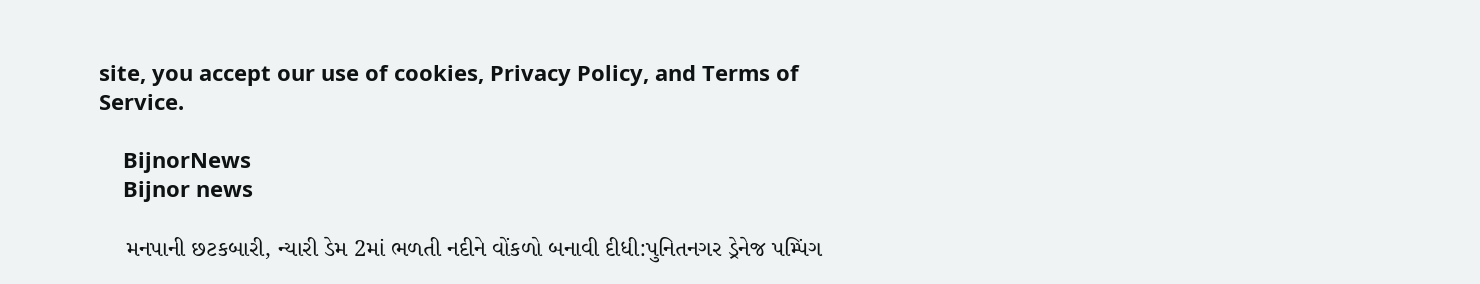site, you accept our use of cookies, Privacy Policy, and Terms of Service.

    BijnorNews
    Bijnor news

    મનપાની છટકબારી, ન્યારી ડેમ 2માં ભળતી નદીને વોંકળો બનાવી દીધી:પુનિતનગર ડ્રેનેજ પમ્પિંગ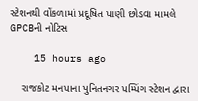સ્ટેશનથી વોંકળામાં પ્રદૂષિત પાણી છોડવા મામલે GPCBની નોટિસ

    15 hours ago

    રાજકોટ મનપાના પુનિતનગર પમ્પિંગ સ્ટેશન દ્વારા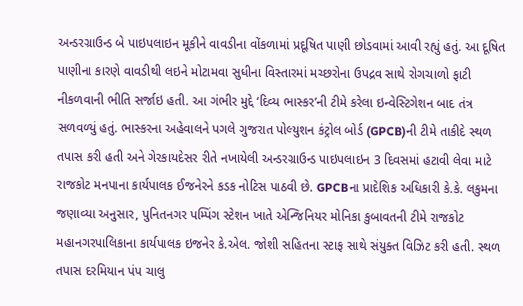અન્ડરગ્રાઉન્ડ બે પાઇપલાઇન મૂકીને વાવડીના વોંકળામાં પ્રદૂષિત પાણી છોડવામાં આવી રહ્યું હતું. આ દૂષિત પાણીના કારણે વાવડીથી લઇને મોટામવા સુધીના વિસ્તારમાં મચ્છરોના ઉપદ્રવ સાથે રોગચાળો ફાટી નીકળવાની ભીતિ સર્જાઇ હતી. આ ગંભીર મુદ્દે ‘દિવ્ય ભાસ્કર’ની ટીમે કરેલા ઇન્વેસ્ટિગેશન બાદ તંત્ર સળવળ્યું હતું. ભાસ્કરના અહેવાલને પગલે ગુજરાત પોલ્યુશન કંટ્રોલ બોર્ડ (GPCB)ની ટીમે તાકીદે સ્થળ તપાસ કરી હતી અને ગેરકાયદેસર રીતે નખાયેલી અન્ડરગ્રાઉન્ડ પાઇપલાઇન 3 દિવસમાં હટાવી લેવા માટે રાજકોટ મનપાના કાર્યપાલક ઈજનેરને કડક નોટિસ પાઠવી છે. GPCBના પ્રાદેશિક અધિકારી કે.કે. લકુમના જણાવ્યા અનુસાર, પુનિતનગર પમ્પિંગ સ્ટેશન ખાતે એન્જિનિયર મોનિકા કુબાવતની ટીમે રાજકોટ મહાનગરપાલિકાના કાર્યપાલક ઇજનેર કે.એલ. જોશી સહિતના સ્ટાફ સાથે સંયુક્ત વિઝિટ કરી હતી. સ્થળ તપાસ દરમિયાન પંપ ચાલુ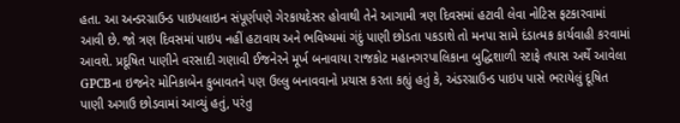હતા. આ અન્ડરગ્રાઉન્ડ પાઇપલાઇન સંપૂર્ણપણે ગેરકાયદેસર હોવાથી તેને આગામી ત્રણ દિવસમાં હટાવી લેવા નોટિસ ફટકારવામાં આવી છે. જો ત્રણ દિવસમાં પાઇપ નહીં હટાવાય અને ભવિષ્યમાં ગંદું પાણી છોડતા પકડાશે તો મનપા સામે દંડાત્મક કાર્યવાહી કરવામાં આવશે. પ્રદૂષિત પાણીને વરસાદી ગણાવી ઈજનેરને મૂર્ખ બનાવાયા રાજકોટ મહાનગરપાલિકાના બુદ્ધિશાળી સ્ટાફે તપાસ અર્થે આવેલા GPCBના ઇજનેર મોનિકાબેન કુબાવતને પણ ઉલ્લુ બનાવવાનો પ્રયાસ કરતા કહ્યું હતું કે, અંડરગ્રાઉન્ડ પાઇપ પાસે ભરાયેલું દૂષિત પાણી અગાઉ છોડવામાં આવ્યું હતું, પરંતુ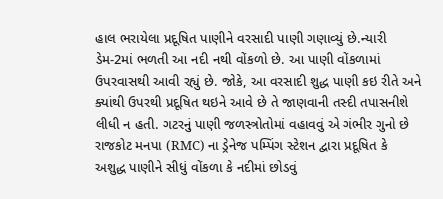હાલ ભરાયેલા પ્રદૂષિત પાણીને વરસાદી પાણી ગણાવ્યું છે.ન્યારી ડેમ-2માં ભળતી આ નદી નથી વોંકળો છે. આ પાણી વોંકળામાં ઉપરવાસથી આવી રહ્યું છે. જોકે, આ વરસાદી શુદ્ધ પાણી કઇ રીતે અને ક્યાંથી ઉપરથી પ્રદૂષિત થઇને આવે છે તે જાણવાની તસ્દી તપાસનીશે લીધી ન હતી. ગટરનું પાણી જળસ્ત્રોતોમાં વહાવવું એ ગંભીર ગુનો છે રાજકોટ મનપા (RMC) ના ડ્રેનેજ પમ્પિંગ સ્ટેશન દ્વારા પ્રદૂષિત કે અશુદ્ધ પાણીને સીધું વોંકળા કે નદીમાં છોડવું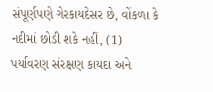સંપૂર્ણપણે ગેરકાયદેસર છે, વોંકળા કે નદીમાં છોડી શકે નહીં, (1) પર્યાવરણ સંરક્ષણ કાયદા અને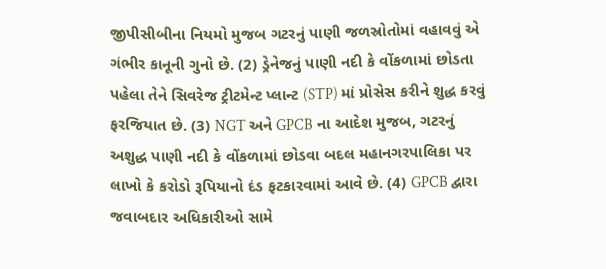જીપીસીબીના નિયમો મુજબ ગટરનું પાણી જળસ્રોતોમાં વહાવવું એ ગંભીર કાનૂની ગુનો છે. (2) ડ્રેનેજનું પાણી નદી કે વોંકળામાં છોડતા પહેલા તેને સિવરેજ ટ્રીટમેન્ટ પ્લાન્ટ (STP) માં પ્રોસેસ કરીને શુદ્ધ કરવું ફરજિયાત છે. (3) NGT અને GPCB ના આદેશ મુજબ, ગટરનું અશુદ્ધ પાણી નદી કે વોંકળામાં છોડવા બદલ મહાનગરપાલિકા પર લાખો કે કરોડો રૂપિયાનો દંડ ફટકારવામાં આવે છે. (4) GPCB દ્વારા જવાબદાર અધિકારીઓ સામે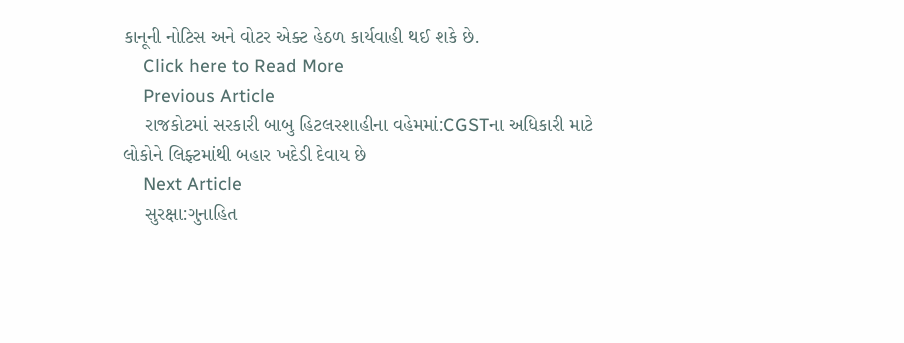કાનૂની નોટિસ અને વોટર એક્ટ હેઠળ કાર્યવાહી થઈ શકે છે.
    Click here to Read More
    Previous Article
    રાજકોટમાં સરકારી બાબુ હિટલરશાહીના વહેમમાં:CGSTના અધિકારી માટે લોકોને લિફ્ટમાંથી બહાર ખદેડી દેવાય છે
    Next Article
    સુરક્ષા:ગુનાહિત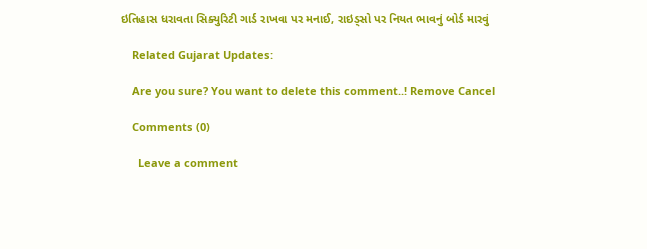ઇતિહાસ ધરાવતા સિક્યુરિટી ગાર્ડ રાખવા પર મનાઈ, રાઇડ્સો પર નિયત ભાવનું બોર્ડ મારવું

    Related Gujarat Updates:

    Are you sure? You want to delete this comment..! Remove Cancel

    Comments (0)

      Leave a comment